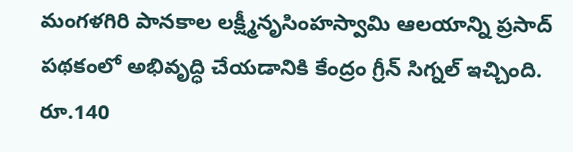మంగళగిరి పానకాల లక్ష్మీనృసింహస్వామి ఆలయాన్ని ప్రసాద్ పథకంలో అభివృద్ధి చేయడానికి కేంద్రం గ్రీన్ సిగ్నల్ ఇచ్చింది. రూ.140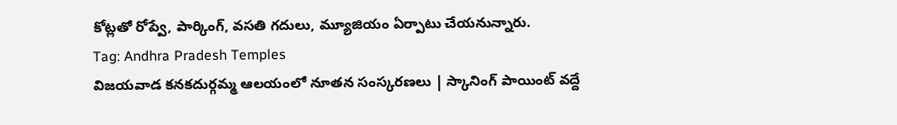కోట్లతో రోప్వే, పార్కింగ్, వసతి గదులు, మ్యూజియం ఏర్పాటు చేయనున్నారు.
Tag: Andhra Pradesh Temples
విజయవాడ కనకదుర్గమ్మ ఆలయంలో నూతన సంస్కరణలు | స్కానింగ్ పాయింట్ వద్దే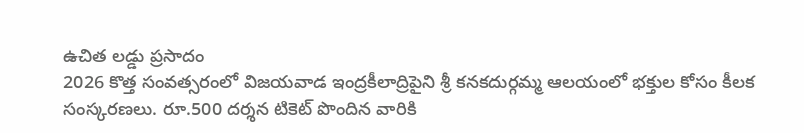ఉచిత లడ్డు ప్రసాదం
2026 కొత్త సంవత్సరంలో విజయవాడ ఇంద్రకీలాద్రిపైని శ్రీ కనకదుర్గమ్మ ఆలయంలో భక్తుల కోసం కీలక సంస్కరణలు. రూ.500 దర్శన టికెట్ పొందిన వారికి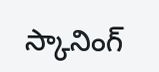స్కానింగ్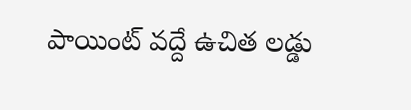పాయింట్ వద్దే ఉచిత లడ్డు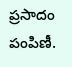ప్రసాదం పంపిణీ.